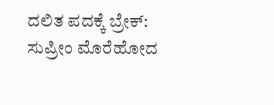ದಲಿತ ಪದಕ್ಕೆ ಬ್ರೇಕ್: ಸುಪ್ರೀಂ ಮೊರೆಹೋದ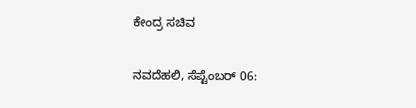ಕೇಂದ್ರ ಸಚಿವ

ನವದೆಹಲಿ, ಸೆಪ್ಟೆಂಬರ್ 06: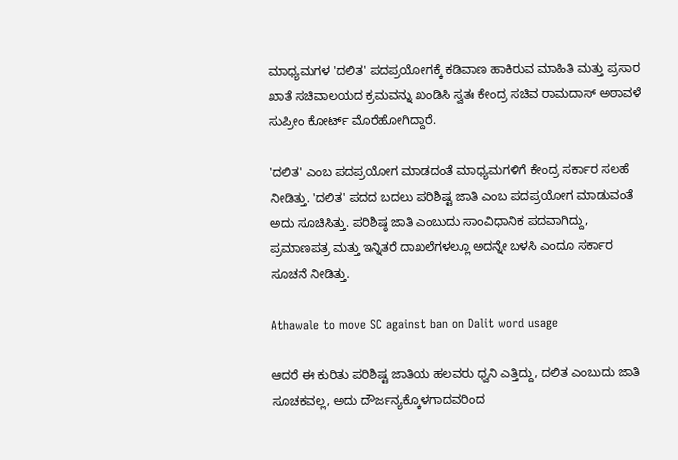ಮಾಧ್ಯಮಗಳ 'ದಲಿತ' ಪದಪ್ರಯೋಗಕ್ಕೆ ಕಡಿವಾಣ ಹಾಕಿರುವ ಮಾಹಿತಿ ಮತ್ತು ಪ್ರಸಾರ ಖಾತೆ ಸಚಿವಾಲಯದ ಕ್ರಮವನ್ನು ಖಂಡಿಸಿ ಸ್ವತಃ ಕೇಂದ್ರ ಸಚಿವ ರಾಮದಾಸ್ ಅಠಾವಳೆ ಸುಪ್ರೀಂ ಕೋರ್ಟ್ ಮೊರೆಹೋಗಿದ್ದಾರೆ.

'ದಲಿತ' ಎಂಬ ಪದಪ್ರಯೋಗ ಮಾಡದಂತೆ ಮಾಧ್ಯಮಗಳಿಗೆ ಕೇಂದ್ರ ಸರ್ಕಾರ ಸಲಹೆ ನೀಡಿತ್ತು. 'ದಲಿತ' ಪದದ ಬದಲು ಪರಿಶಿಷ್ಟ ಜಾತಿ ಎಂಬ ಪದಪ್ರಯೋಗ ಮಾಡುವಂತೆ ಅದು ಸೂಚಿಸಿತ್ತು. ಪರಿಶಿಷ್ಠ ಜಾತಿ ಎಂಬುದು ಸಾಂವಿಧಾನಿಕ ಪದವಾಗಿದ್ದು, ಪ್ರಮಾಣಪತ್ರ ಮತ್ತು ಇನ್ನಿತರೆ ದಾಖಲೆಗಳಲ್ಲೂ ಅದನ್ನೇ ಬಳಸಿ ಎಂದೂ ಸರ್ಕಾರ ಸೂಚನೆ ನೀಡಿತ್ತು.

Athawale to move SC against ban on Dalit word usage

ಆದರೆ ಈ ಕುರಿತು ಪರಿಶಿಷ್ಟ ಜಾತಿಯ ಹಲವರು ಧ್ವನಿ ಎತ್ತಿದ್ದು, ದಲಿತ ಎಂಬುದು ಜಾತಿ ಸೂಚಕವಲ್ಲ, ಅದು ದೌರ್ಜನ್ಯಕ್ಕೊಳಗಾದವರಿಂದ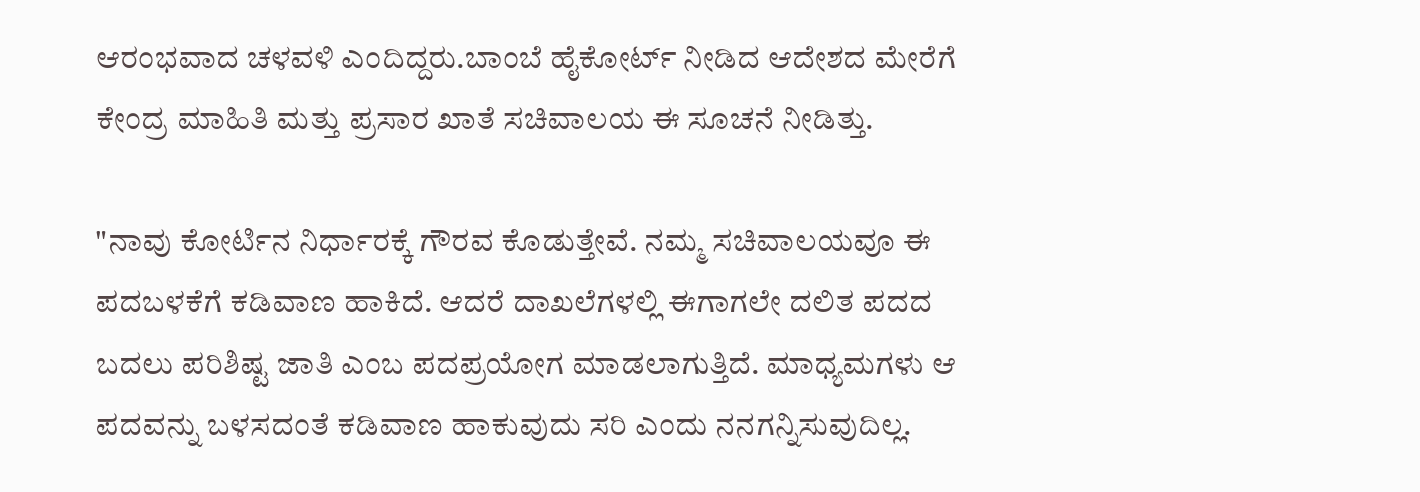ಆರಂಭವಾದ ಚಳವಳಿ ಎಂದಿದ್ದರು.ಬಾಂಬೆ ಹೈಕೋರ್ಟ್ ನೀಡಿದ ಆದೇಶದ ಮೇರೆಗೆ ಕೇಂದ್ರ ಮಾಹಿತಿ ಮತ್ತು ಪ್ರಸಾರ ಖಾತೆ ಸಚಿವಾಲಯ ಈ ಸೂಚನೆ ನೀಡಿತ್ತು.

"ನಾವು ಕೋರ್ಟಿನ ನಿರ್ಧಾರಕ್ಕೆ ಗೌರವ ಕೊಡುತ್ತೇವೆ. ನಮ್ಮ ಸಚಿವಾಲಯವೂ ಈ ಪದಬಳಕೆಗೆ ಕಡಿವಾಣ ಹಾಕಿದೆ. ಆದರೆ ದಾಖಲೆಗಳಲ್ಲಿ ಈಗಾಗಲೇ ದಲಿತ ಪದದ ಬದಲು ಪರಿಶಿಷ್ಟ ಜಾತಿ ಎಂಬ ಪದಪ್ರಯೋಗ ಮಾಡಲಾಗುತ್ತಿದೆ. ಮಾಧ್ಯಮಗಳು ಆ ಪದವನ್ನು ಬಳಸದಂತೆ ಕಡಿವಾಣ ಹಾಕುವುದು ಸರಿ ಎಂದು ನನಗನ್ನಿಸುವುದಿಲ್ಲ.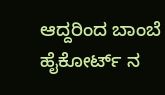ಆದ್ದರಿಂದ ಬಾಂಬೆ ಹೈಕೋರ್ಟ್ ನ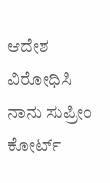ಆದೇಶ ವಿರೋಧಿಸಿ ನಾನು ಸುಪ್ರೀಂ ಕೋರ್ಟ್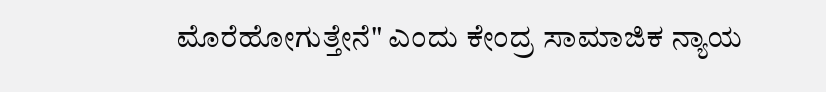ಮೊರೆಹೋಗುತ್ತೇನೆ" ಎಂದು ಕೇಂದ್ರ ಸಾಮಾಜಿಕ ನ್ಯಾಯ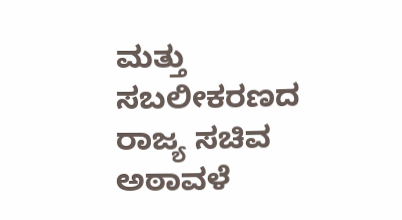ಮತ್ತು ಸಬಲೀಕರಣದ ರಾಜ್ಯ ಸಚಿವ ಅಠಾವಳೆ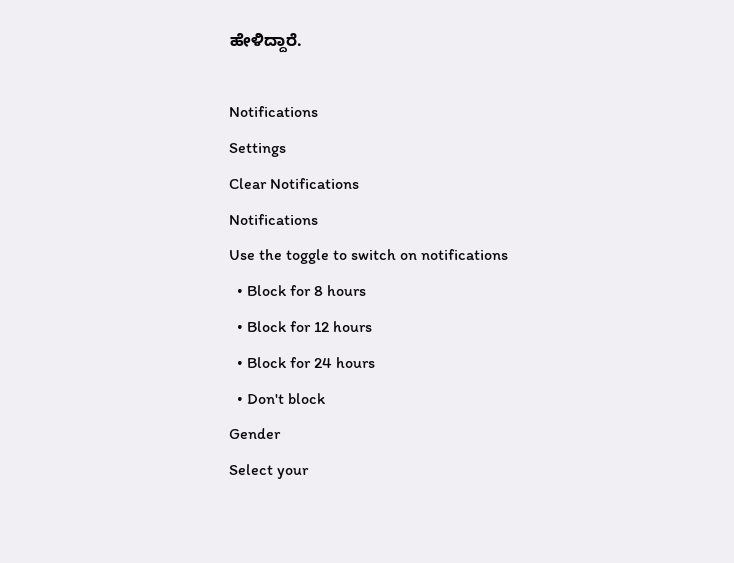ಹೇಳಿದ್ದಾರೆ.

Notifications
Settings
Clear Notifications
Notifications
Use the toggle to switch on notifications
  • Block for 8 hours
  • Block for 12 hours
  • Block for 24 hours
  • Don't block
Gender
Select your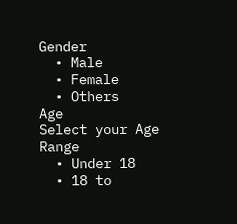Gender
  • Male
  • Female
  • Others
Age
Select your Age Range
  • Under 18
  • 18 to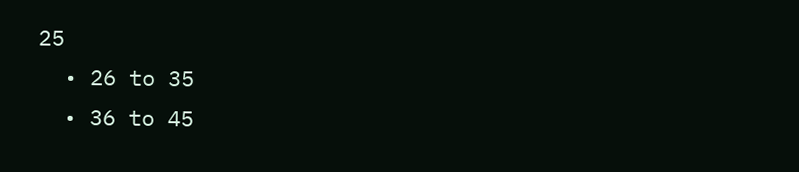25
  • 26 to 35
  • 36 to 45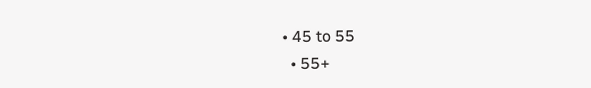• 45 to 55
  • 55+